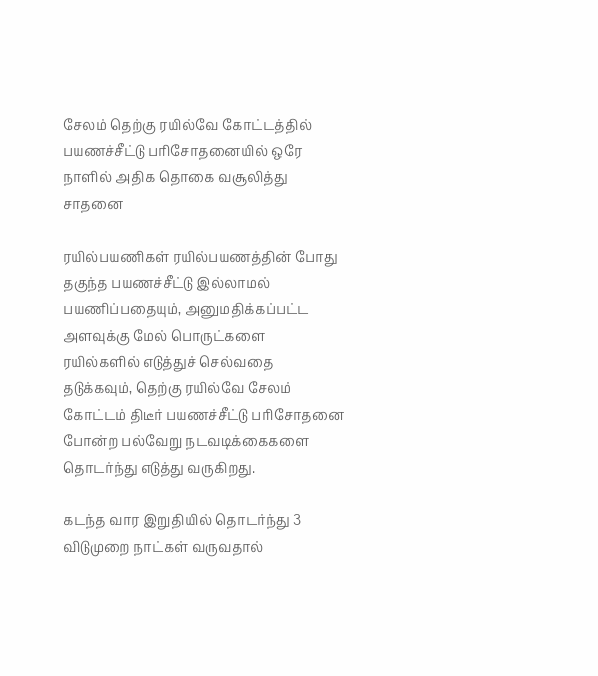சேலம் தெற்கு ரயில்வே கோட்டத்தில் பயணச்சீட்டு பரிசோதனையில் ஒரே நாளில் அதிக தொகை வசூலித்து சாதனை

ரயில்பயணிகள் ரயில்பயணத்தின் போது தகுந்த பயணச்சீட்டு இல்லாமல் பயணிப்பதையும், அனுமதிக்கப்பட்ட அளவுக்கு மேல் பொருட்களை ரயில்களில் எடுத்துச் செல்வதை தடுக்கவும், தெற்கு ரயில்வே சேலம் கோட்டம் திடீர் பயணச்சீட்டு பரிசோதனை போன்ற பல்வேறு நடவடிக்கைகளை தொடர்ந்து எடுத்து வருகிறது.

கடந்த வார இறுதியில் தொடர்ந்து 3 விடுமுறை நாட்கள் வருவதால்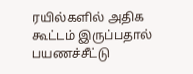ரயில்களில் அதிக கூட்டம் இருப்பதால் பயணச்சீட்டு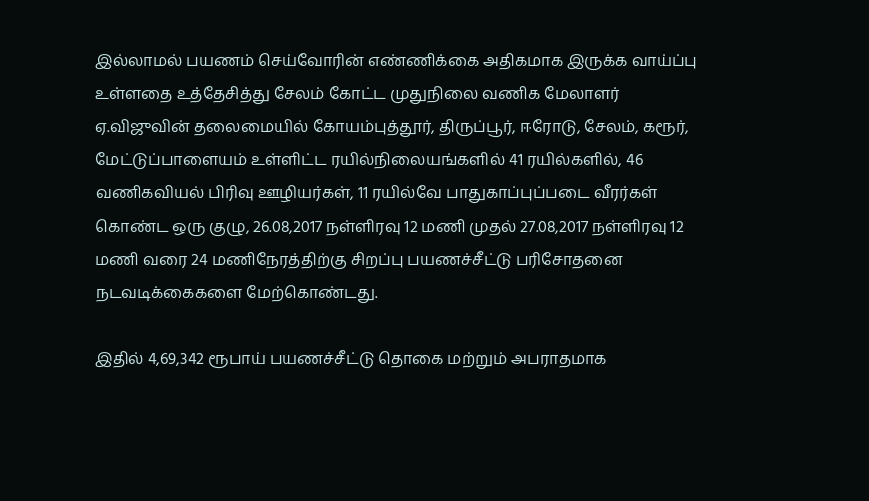இல்லாமல் பயணம் செய்வோரின் எண்ணிக்கை அதிகமாக இருக்க வாய்ப்பு உள்ளதை உத்தேசித்து சேலம் கோட்ட முதுநிலை வணிக மேலாளர் ஏ.விஜுவின் தலைமையில் கோயம்புத்தூர், திருப்பூர், ஈரோடு, சேலம், கரூர், மேட்டுப்பாளையம் உள்ளிட்ட ரயில்நிலையங்களில் 41 ரயில்களில், 46 வணிகவியல் பிரிவு ஊழியர்கள், 11 ரயில்வே பாதுகாப்புப்படை வீரர்கள் கொண்ட ஒரு குழு, 26.08,2017 நள்ளிரவு 12 மணி முதல் 27.08,2017 நள்ளிரவு 12 மணி வரை 24 மணிநேரத்திற்கு சிறப்பு பயணச்சீட்டு பரிசோதனை நடவடிக்கைகளை மேற்கொண்டது.

இதில் 4,69,342 ரூபாய் பயணச்சீட்டு தொகை மற்றும் அபராதமாக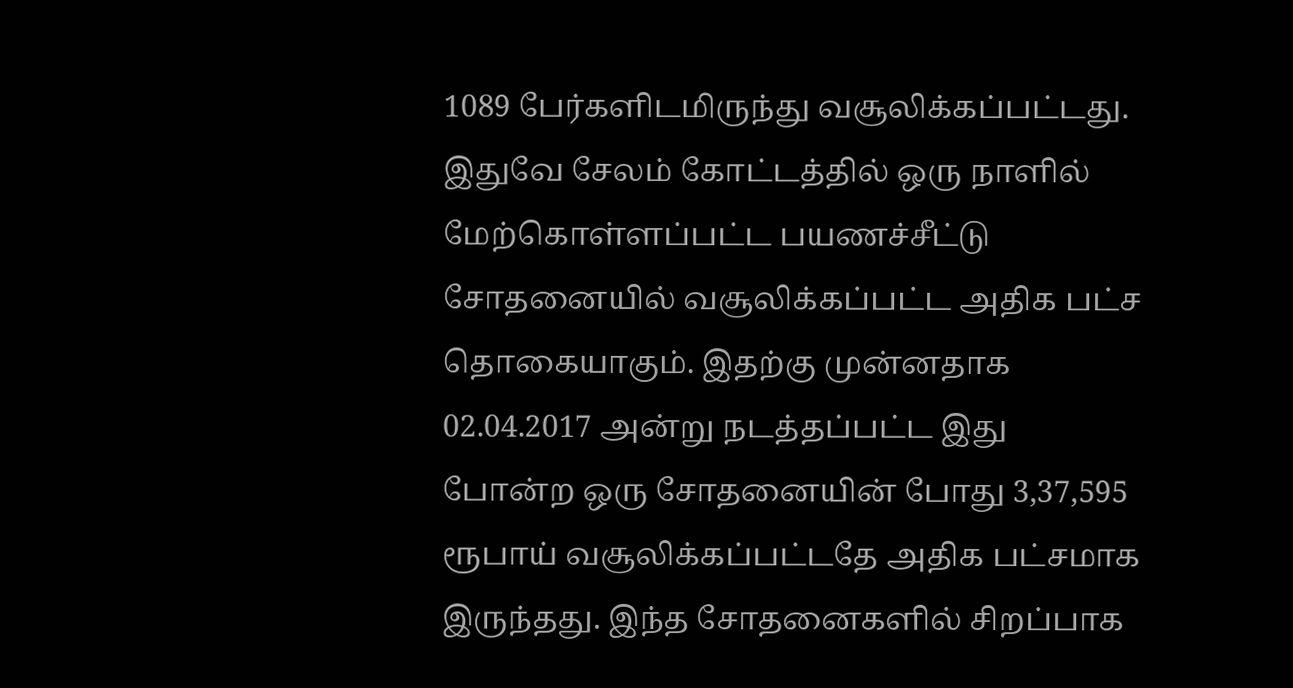1089 பேர்களிடமிருந்து வசூலிக்கப்பட்டது. இதுவே சேலம் கோட்டத்தில் ஒரு நாளில் மேற்கொள்ளப்பட்ட பயணச்சீட்டு சோதனையில் வசூலிக்கப்பட்ட அதிக பட்ச தொகையாகும். இதற்கு முன்னதாக 02.04.2017 அன்று நடத்தப்பட்ட இது போன்ற ஒரு சோதனையின் போது 3,37,595 ரூபாய் வசூலிக்கப்பட்டதே அதிக பட்சமாக இருந்தது. இந்த சோதனைகளில் சிறப்பாக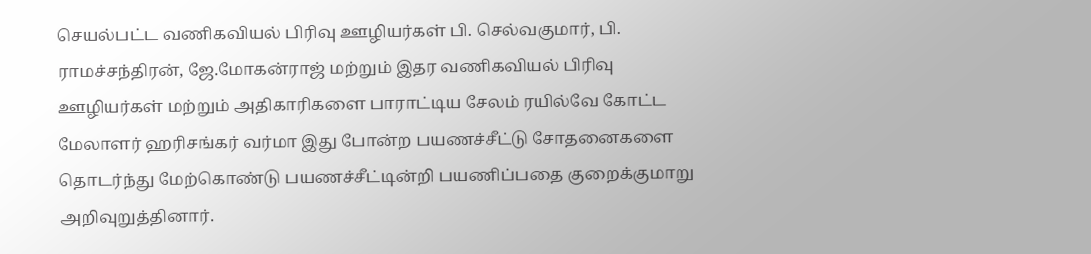செயல்பட்ட வணிகவியல் பிரிவு ஊழியர்கள் பி. செல்வகுமார், பி. ராமச்சந்திரன், ஜே.மோகன்ராஜ் மற்றும் இதர வணிகவியல் பிரிவு ஊழியர்கள் மற்றும் அதிகாரிகளை பாராட்டிய சேலம் ரயில்வே கோட்ட மேலாளர் ஹரிசங்கர் வர்மா இது போன்ற பயணச்சீட்டு சோதனைகளை தொடர்ந்து மேற்கொண்டு பயணச்சீட்டின்றி பயணிப்பதை குறைக்குமாறு அறிவுறுத்தினார்.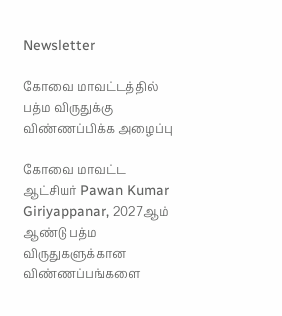Newsletter

கோவை மாவட்டத்தில் பத்ம விருதுக்கு விண்ணப்பிக்க அழைப்பு

கோவை மாவட்ட ஆட்சியர் Pawan Kumar Giriyappanar, 2027ஆம் ஆண்டு பத்ம விருதுகளுக்கான விண்ணப்பங்களை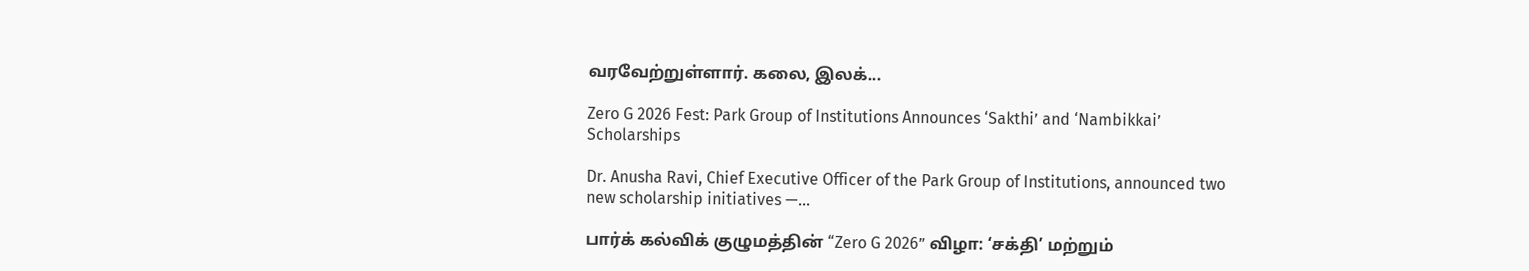வரவேற்றுள்ளார். கலை, இலக்...

Zero G 2026 Fest: Park Group of Institutions Announces ‘Sakthi’ and ‘Nambikkai’ Scholarships

Dr. Anusha Ravi, Chief Executive Officer of the Park Group of Institutions, announced two new scholarship initiatives —...

பார்க் கல்விக் குழுமத்தின் “Zero G 2026” விழா: ‘சக்தி’ மற்றும்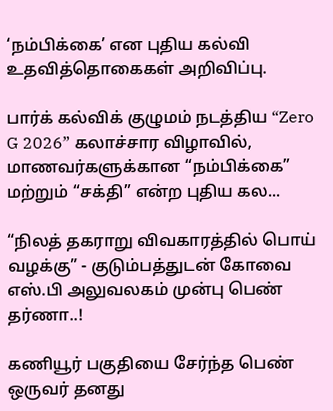‘நம்பிக்கை’ என புதிய கல்வி உதவித்தொகைகள் அறிவிப்பு.

பார்க் கல்விக் குழுமம் நடத்திய “Zero G 2026” கலாச்சார விழாவில், மாணவர்களுக்கான “நம்பிக்கை” மற்றும் “சக்தி” என்ற புதிய கல...

“நிலத் தகராறு விவகாரத்தில் பொய் வழக்கு” - குடும்பத்துடன் கோவை எஸ்.பி அலுவலகம் முன்பு பெண் தர்ணா..!

கணியூர் பகுதியை சேர்ந்த பெண் ஒருவர் தனது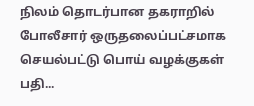நிலம் தொடர்பான தகராறில்  போலீசார் ஒருதலைப்பட்சமாக செயல்பட்டு பொய் வழக்குகள் பதி...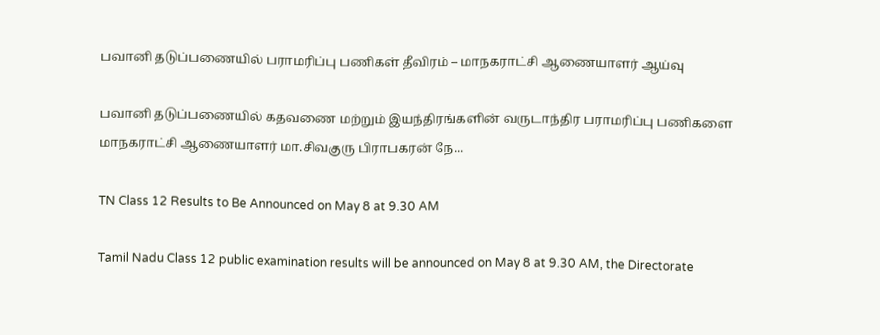பவானி தடுப்பணையில் பராமரிப்பு பணிகள் தீவிரம் – மாநகராட்சி ஆணையாளர் ஆய்வு

பவானி தடுப்பணையில் கதவணை மற்றும் இயந்திரங்களின் வருடாந்திர பராமரிப்பு பணிகளை மாநகராட்சி ஆணையாளர் மா.சிவகுரு பிராபகரன் நே...

TN Class 12 Results to Be Announced on May 8 at 9.30 AM

Tamil Nadu Class 12 public examination results will be announced on May 8 at 9.30 AM, the Directorate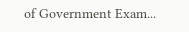of Government Exam...